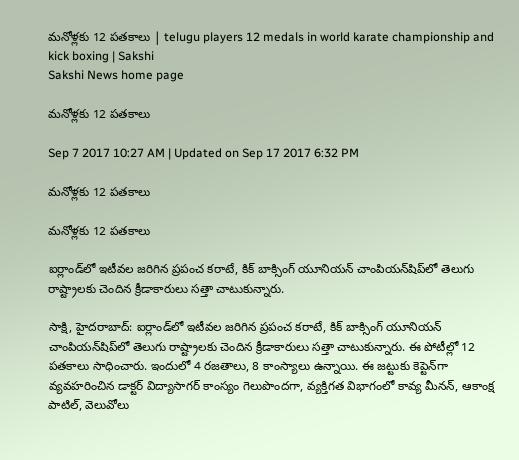మనోళ్లకు 12 పతకాలు | telugu players 12 medals in world karate championship and kick boxing | Sakshi
Sakshi News home page

మనోళ్లకు 12 పతకాలు

Sep 7 2017 10:27 AM | Updated on Sep 17 2017 6:32 PM

మనోళ్లకు 12 పతకాలు

మనోళ్లకు 12 పతకాలు

ఐర్లాండ్‌లో ఇటీవల జరిగిన ప్రపంచ కరాటే, కిక్‌ బాక్సింగ్‌ యూనియన్‌ చాంపియన్‌షిప్‌లో తెలుగు రాష్ట్రాలకు చెందిన క్రీడాకారులు సత్తా చాటుకున్నారు.

సాక్షి, హైదరాబాద్‌: ఐర్లాండ్‌లో ఇటీవల జరిగిన ప్రపంచ కరాటే, కిక్‌ బాక్సింగ్‌ యూనియన్‌ చాంపియన్‌షిప్‌లో తెలుగు రాష్ట్రాలకు చెందిన క్రీడాకారులు సత్తా చాటుకున్నారు. ఈ పోటీల్లో 12 పతకాలు సాధించారు. ఇందులో 4 రజతాలు, 8 కాంస్యాలు ఉన్నాయి. ఈ జట్టుకు కెప్టెన్‌గా వ్యవహరించిన డాక్టర్‌ విద్యాసాగర్‌ కాంస్యం గెలుపొందగా, వ్యక్తిగత విభాగంలో కావ్య మీనన్, ఆకాంక్ష పాటిల్, వెలువోలు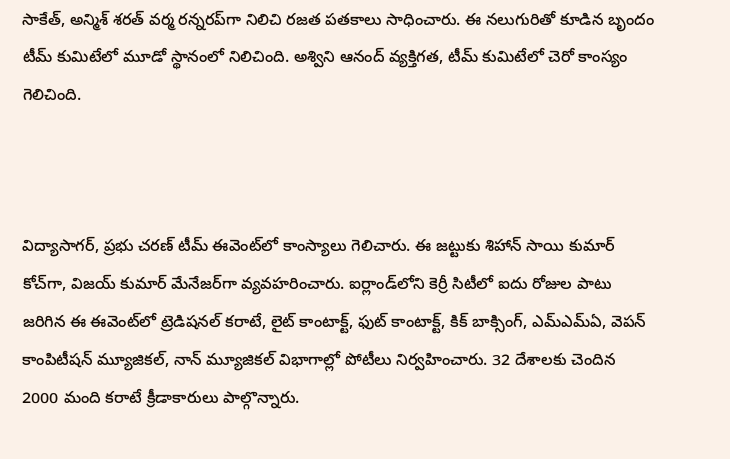సాకేత్, అన్మిశ్‌ శరత్‌ వర్మ రన్నరప్‌గా నిలిచి రజత పతకాలు సాధించారు. ఈ నలుగురితో కూడిన బృందం టీమ్‌ కుమిటేలో మూడో స్థానంలో నిలిచింది. అశ్విని ఆనంద్‌ వ్యక్తిగత, టీమ్‌ కుమిటేలో చెరో కాంస్యం గెలిచింది.



విద్యాసాగర్, ప్రభు చరణ్‌ టీమ్‌ ఈవెంట్‌లో కాంస్యాలు గెలిచారు. ఈ జట్టుకు శిహాన్‌ సాయి కుమార్‌ కోచ్‌గా, విజయ్‌ కుమార్‌ మేనేజర్‌గా వ్యవహరించారు. ఐర్లాండ్‌లోని కెర్రీ సిటీలో ఐదు రోజుల పాటు జరిగిన ఈ ఈవెంట్‌లో ట్రెడిషనల్‌ కరాటే, లైట్‌ కాంటాక్ట్, ఫుట్‌ కాంటాక్ట్, కిక్‌ బాక్సింగ్, ఎమ్‌ఎమ్‌ఏ, వెపన్‌ కాంపిటీషన్‌ మ్యూజికల్, నాన్‌ మ్యూజికల్‌ విభాగాల్లో పోటీలు నిర్వహించారు. 32 దేశాలకు చెందిన 2000 మంది కరాటే క్రీడాకారులు పాల్గొన్నారు.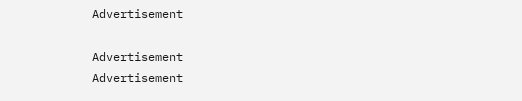Advertisement

Advertisement
Advertisement